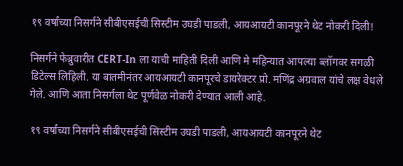१९ वर्षांच्या निसर्गने सीबीएसईची सिस्टीम उघडी पाडली, आयआयटी कानपूरने थेट नोकरी दिली!

निसर्गने फेब्रुवारीत CERT-In ला याची माहिती दिली आणि मे महिन्यात आपल्या ब्लॉगवर सगळी डिटेल्स लिहिली. या बातमीनंतर आयआयटी कानपूरचे डायरेक्टर प्रो. मणिंद्र अग्रवाल यांचे लक्ष वेधले गेले. आणि आता निसर्गला थेट पूर्णवेळ नोकरी देण्यात आली आहे.

१९ वर्षांच्या निसर्गने सीबीएसईची सिस्टीम उघडी पाडली, आयआयटी कानपूरने थेट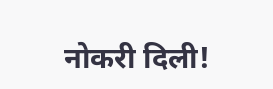नोकरी दिली!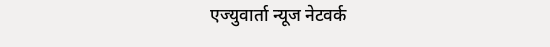एज्युवार्ता न्यूज नेटवर्क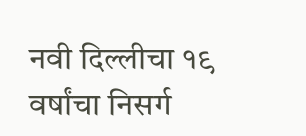नवी दिल्लीचा १९ वर्षांचा निसर्ग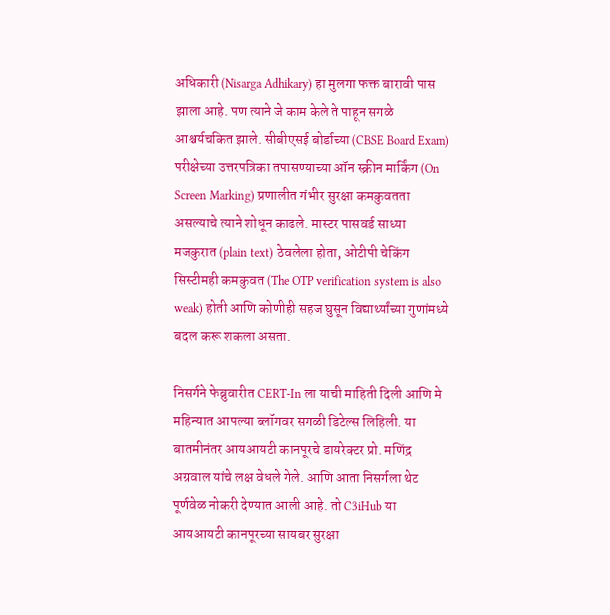अधिकारी (Nisarga Adhikary) हा मुलगा फक्त बारावी पास झाला आहे. पण त्याने जे काम केले ते पाहून सगळे आश्चर्यचकित झाले. सीबीएसई बोर्डाच्या (CBSE Board Exam) परीक्षेच्या उत्तरपत्रिका तपासण्याच्या ऑन स्क्रीन मार्किंग (On Screen Marking) प्रणालीत गंभीर सुरक्षा कमकुवतता असल्याचे त्याने शोधून काढले. मास्टर पासवर्ड साध्या मजकुरात (plain text) ठेवलेला होता, ओटीपी चेकिंग सिस्टीमही कमकुवत (The OTP verification system is also weak) होती आणि कोणीही सहज घुसून विद्यार्थ्यांच्या गुणांमध्ये बदल करू शकला असता.

निसर्गने फेब्रुवारीत CERT-In ला याची माहिती दिली आणि मे महिन्यात आपल्या ब्लॉगवर सगळी डिटेल्स लिहिली. या बातमीनंतर आयआयटी कानपूरचे डायरेक्टर प्रो. मणिंद्र अग्रवाल यांचे लक्ष वेधले गेले. आणि आता निसर्गला थेट पूर्णवेळ नोकरी देण्यात आली आहे. तो C3iHub या आयआयटी कानपूरच्या सायबर सुरक्षा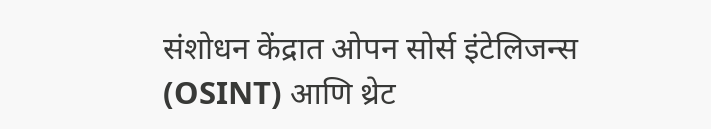संशोधन केंद्रात ओपन सोर्स इंटेलिजन्स (OSINT) आणि थ्रेट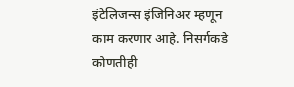इंटेलिजन्स इंजिनिअर म्हणून काम करणार आहे. निसर्गकडे कोणतीही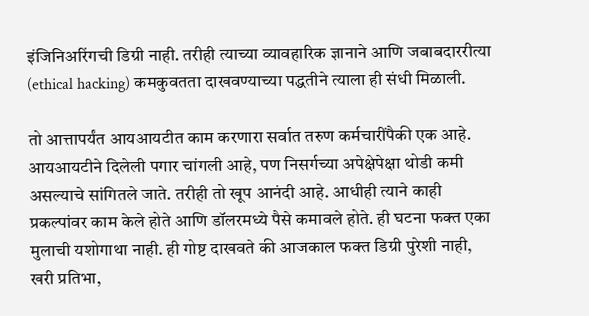इंजिनिअरिंगची डिग्री नाही. तरीही त्याच्या व्यावहारिक ज्ञानाने आणि जबाबदाररीत्या (ethical hacking) कमकुवतता दाखवण्याच्या पद्धतीने त्याला ही संधी मिळाली.

तो आत्तापर्यंत आयआयटीत काम करणारा सर्वात तरुण कर्मचारींपैकी एक आहे. आयआयटीने दिलेली पगार चांगली आहे, पण निसर्गच्या अपेक्षेपेक्षा थोडी कमी असल्याचे सांगितले जाते. तरीही तो खूप आनंदी आहे. आधीही त्याने काही प्रकल्पांवर काम केले होते आणि डॉलरमध्ये पैसे कमावले होते. ही घटना फक्त एका मुलाची यशोगाथा नाही. ही गोष्ट दाखवते की आजकाल फक्त डिग्री पुरेशी नाही, खरी प्रतिभा,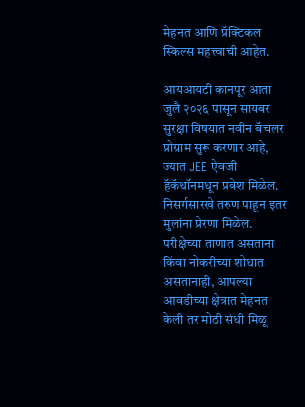मेहनत आणि प्रॅक्टिकल स्किल्स महत्त्वाची आहेत.

आयआयटी कानपूर आता जुलै २०२६ पासून सायबर सुरक्षा विषयात नवीन बॅचलर प्रोग्राम सुरू करणार आहे, ज्यात JEE ऐवजी हॅकॅथॉनमधून प्रवेश मिळेल. निसर्गसारखे तरुण पाहून इतर मुलांना प्रेरणा मिळेल. परीक्षेच्या ताणात असताना किंवा नोकरीच्या शोधात असतानाही, आपल्या आवडीच्या क्षेत्रात मेहनत केली तर मोठी संधी मिळू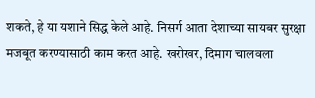शकते, हे या यशाने सिद्ध केले आहे. निसर्ग आता देशाच्या सायबर सुरक्षा मजबूत करण्यासाठी काम करत आहे. खरोखर, दिमाग चालवला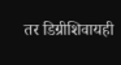तर डिग्रीशिवायही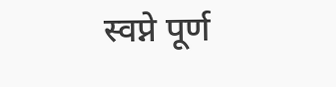स्वप्ने पूर्ण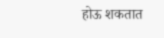होऊ शकतात